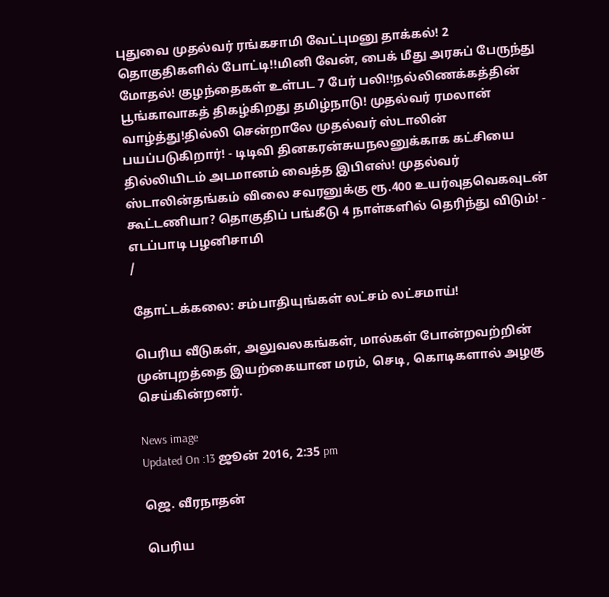புதுவை முதல்வர் ரங்கசாமி வேட்புமனு தாக்கல்! 2 தொகுதிகளில் போட்டி!!மினி வேன், பைக் மீது அரசுப் பேருந்து மோதல்! குழந்தைகள் உள்பட 7 பேர் பலி!!நல்லிணக்கத்தின் பூங்காவாகத் திகழ்கிறது தமிழ்நாடு! முதல்வர் ரமலான் வாழ்த்து!தில்லி சென்றாலே முதல்வர் ஸ்டாலின் பயப்படுகிறார்! - டிடிவி தினகரன்சுயநலனுக்காக கட்சியை தில்லியிடம் அடமானம் வைத்த இபிஎஸ்! முதல்வர் ஸ்டாலின்தங்கம் விலை சவரனுக்கு ரூ.400 உயர்வுதவெகவுடன் கூட்டணியா? தொகுதிப் பங்கீடு 4 நாள்களில் தெரிந்து விடும்! - எடப்பாடி பழனிசாமி
/

தோட்டக்கலை: சம்பாதியுங்கள் லட்சம் லட்சமாய்!

பெரிய வீடுகள், அலுவலகங்கள், மால்கள் போன்றவற்றின் முன்புறத்தை இயற்கையான மரம், செடி, கொடிகளால் அழகு செய்கின்றனர்.

News image
Updated On :13 ஜூன் 2016, 2:35 pm

ஜெ. வீரநாதன்

பெரிய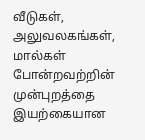வீடுகள், அலுவலகங்கள், மால்கள் போன்றவற்றின் முன்புறத்தை இயற்கையான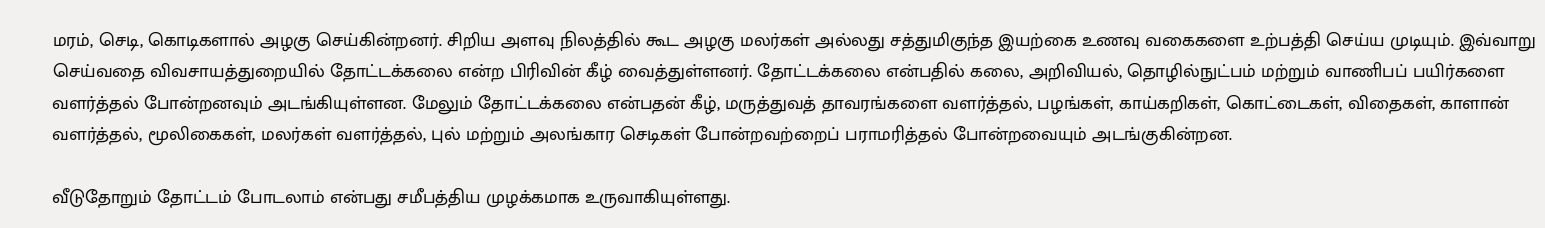மரம், செடி, கொடிகளால் அழகு செய்கின்றனர். சிறிய அளவு நிலத்தில் கூட அழகு மலர்கள் அல்லது சத்துமிகுந்த இயற்கை உணவு வகைகளை உற்பத்தி செய்ய முடியும். இவ்வாறு செய்வதை விவசாயத்துறையில் தோட்டக்கலை என்ற பிரிவின் கீழ் வைத்துள்ளனர். தோட்டக்கலை என்பதில் கலை, அறிவியல், தொழில்நுட்பம் மற்றும் வாணிபப் பயிர்களை வளர்த்தல் போன்றனவும் அடங்கியுள்ளன. மேலும் தோட்டக்கலை என்பதன் கீழ், மருத்துவத் தாவரங்களை வளர்த்தல், பழங்கள், காய்கறிகள், கொட்டைகள், விதைகள், காளான் வளர்த்தல், மூலிகைகள், மலர்கள் வளர்த்தல், புல் மற்றும் அலங்கார செடிகள் போன்றவற்றைப் பராமரித்தல் போன்றவையும் அடங்குகின்றன.

வீடுதோறும் தோட்டம் போடலாம் என்பது சமீபத்திய முழக்கமாக உருவாகியுள்ளது.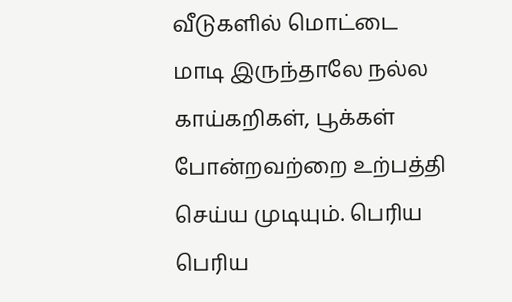வீடுகளில் மொட்டை மாடி இருந்தாலே நல்ல காய்கறிகள், பூக்கள் போன்றவற்றை உற்பத்தி செய்ய முடியும். பெரிய பெரிய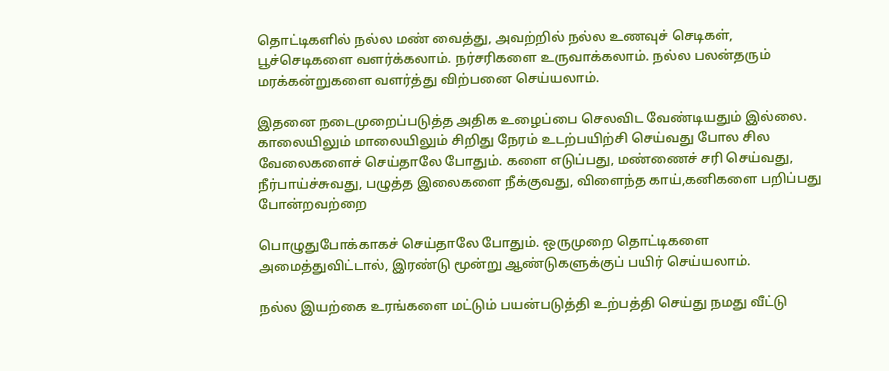தொட்டிகளில் நல்ல மண் வைத்து, அவற்றில் நல்ல உணவுச் செடிகள், பூச்செடிகளை வளர்க்கலாம். நர்சரிகளை உருவாக்கலாம். நல்ல பலன்தரும் மரக்கன்றுகளை வளர்த்து விற்பனை செய்யலாம்.

இதனை நடைமுறைப்படுத்த அதிக உழைப்பை செலவிட வேண்டியதும் இல்லை. காலையிலும் மாலையிலும் சிறிது நேரம் உடற்பயிற்சி செய்வது போல சில வேலைகளைச் செய்தாலே போதும். களை எடுப்பது, மண்ணைச் சரி செய்வது, நீர்பாய்ச்சுவது, பழுத்த இலைகளை நீக்குவது, விளைந்த காய்,கனிகளை பறிப்பது போன்றவற்றை

பொழுதுபோக்காகச் செய்தாலே போதும். ஒருமுறை தொட்டிகளை அமைத்துவிட்டால், இரண்டு மூன்று ஆண்டுகளுக்குப் பயிர் செய்யலாம்.

நல்ல இயற்கை உரங்களை மட்டும் பயன்படுத்தி உற்பத்தி செய்து நமது வீட்டு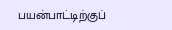பயன்பாட்டிற்குப்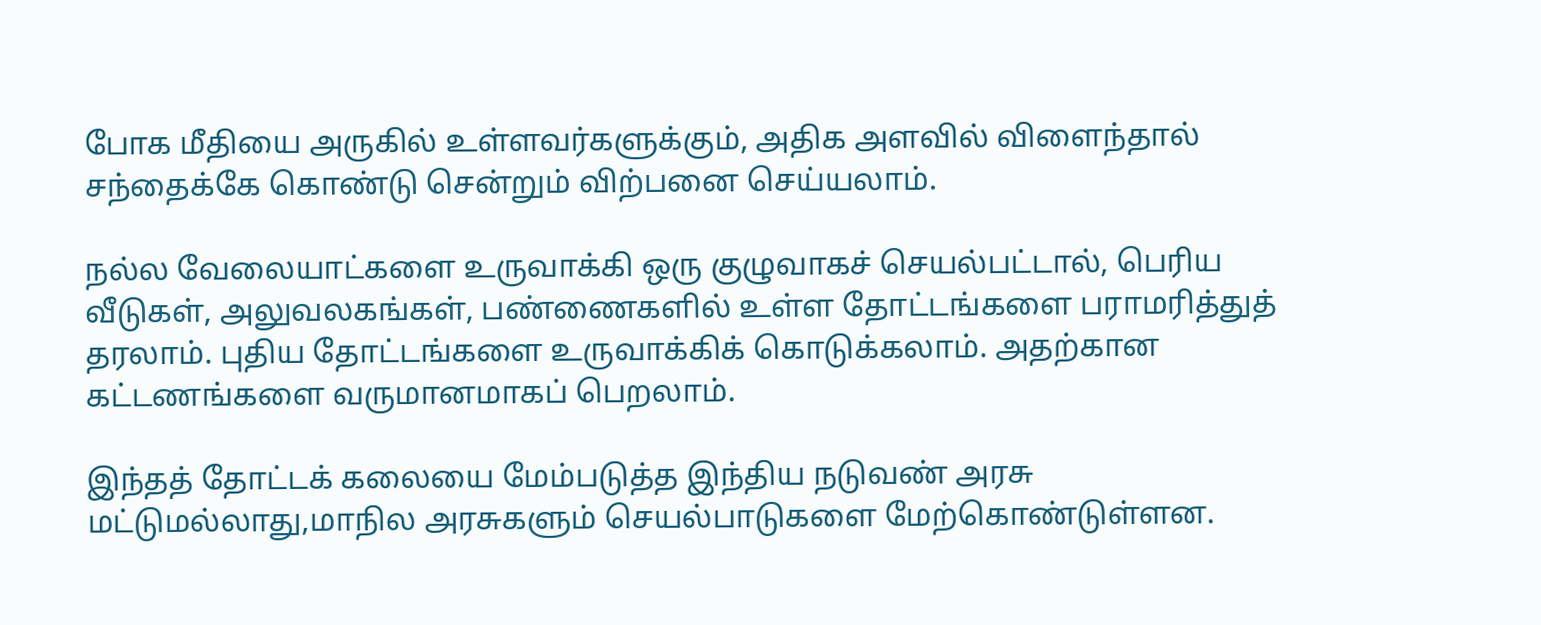போக மீதியை அருகில் உள்ளவர்களுக்கும், அதிக அளவில் விளைந்தால் சந்தைக்கே கொண்டு சென்றும் விற்பனை செய்யலாம்.

நல்ல வேலையாட்களை உருவாக்கி ஒரு குழுவாகச் செயல்பட்டால், பெரிய வீடுகள், அலுவலகங்கள், பண்ணைகளில் உள்ள தோட்டங்களை பராமரித்துத் தரலாம். புதிய தோட்டங்களை உருவாக்கிக் கொடுக்கலாம். அதற்கான கட்டணங்களை வருமானமாகப் பெறலாம்.

இந்தத் தோட்டக் கலையை மேம்படுத்த இந்திய நடுவண் அரசு மட்டுமல்லாது,மாநில அரசுகளும் செயல்பாடுகளை மேற்கொண்டுள்ளன.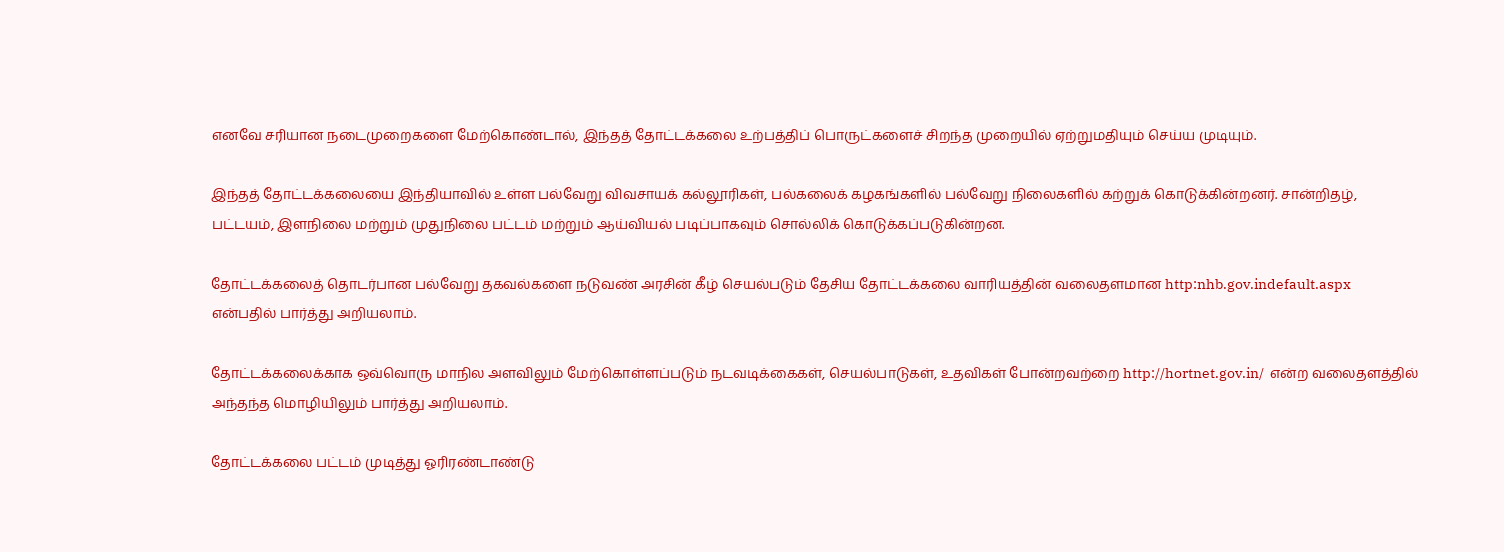எனவே சரியான நடைமுறைகளை மேற்கொண்டால், இந்தத் தோட்டக்கலை உற்பத்திப் பொருட்களைச் சிறந்த முறையில் ஏற்றுமதியும் செய்ய முடியும்.

இந்தத் தோட்டக்கலையை இந்தியாவில் உள்ள பல்வேறு விவசாயக் கல்லூரிகள், பல்கலைக் கழகங்களில் பல்வேறு நிலைகளில் கற்றுக் கொடுக்கின்றனர். சான்றிதழ், பட்டயம், இளநிலை மற்றும் முதுநிலை பட்டம் மற்றும் ஆய்வியல் படிப்பாகவும் சொல்லிக் கொடுக்கப்படுகின்றன.

தோட்டக்கலைத் தொடர்பான பல்வேறு தகவல்களை நடுவண் அரசின் கீழ் செயல்படும் தேசிய தோட்டக்கலை வாரியத்தின் வலைதளமான http:nhb.gov.indefault.aspx  என்பதில் பார்த்து அறியலாம்.

தோட்டக்கலைக்காக ஒவ்வொரு மாநில அளவிலும் மேற்கொள்ளப்படும் நடவடிக்கைகள், செயல்பாடுகள், உதவிகள் போன்றவற்றை http://hortnet.gov.in/  என்ற வலைதளத்தில் அந்தந்த மொழியிலும் பார்த்து அறியலாம்.

தோட்டக்கலை பட்டம் முடித்து ஓரிரண்டாண்டு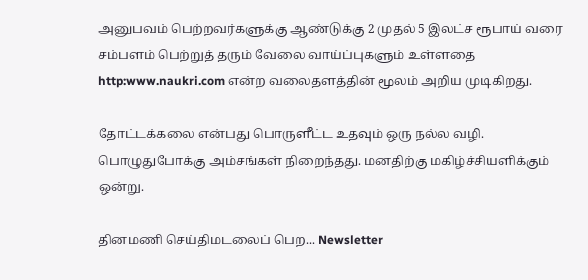அனுபவம் பெற்றவர்களுக்கு ஆண்டுக்கு 2 முதல் 5 இலட்ச ரூபாய் வரை சம்பளம் பெற்றுத் தரும் வேலை வாய்ப்புகளும் உள்ளதை http:www.naukri.com என்ற வலைதளத்தின் மூலம் அறிய முடிகிறது.

தோட்டக்கலை என்பது பொருளீட்ட உதவும் ஒரு நல்ல வழி. பொழுதுபோக்கு அம்சங்கள் நிறைந்தது. மனதிற்கு மகிழ்ச்சியளிக்கும் ஒன்று.

தினமணி செய்திமடலைப் பெற... Newsletter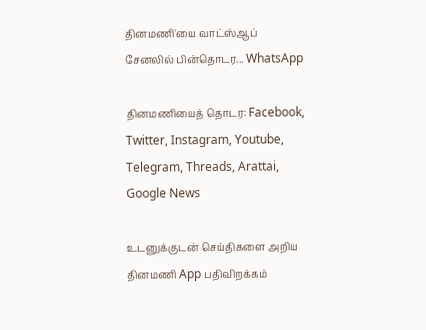தினமணி'யை வாட்ஸ்ஆப் சேனலில் பின்தொடர... WhatsApp

தினமணியைத் தொடர: Facebook, Twitter, Instagram, Youtube, Telegram, Threads, Arattai, Google News

உடனுக்குடன் செய்திகளை அறிய தினமணி App பதிவிறக்கம்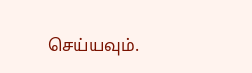செய்யவும்.